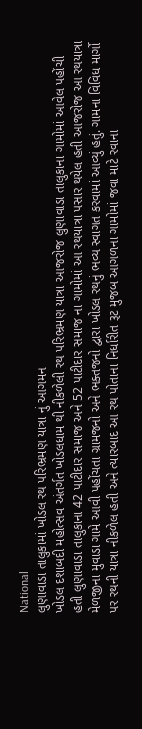National
લુણાવાડા તાલુકામાં ખોડલ રથ પરિભ્રમણ યાત્રા નું આગમન
ખોડલ દશાબદી મહોત્સવ અંતર્ગત ખોડલધામ થી નીકળેલી રથ પરિભ્રમણ યાત્રા આજરોજ લુણાવાડા તાલુકાના ગામોમાં આવેલ પહોંચી હતી લુણાવાડા તાલુકાના 42 પાટીદાર સમાજ અને 52 પાટીદાર સમાજ ના ગામોમાં આ રથયાત્રા પસાર થયેલ હતી આજરોજ આ રથયાત્રા મેળજીના મુવાડા ગામે આવી પહોંચતા ગ્રામજનો અને ભક્તજનો દ્વારા ખોડલ રથનું ભવ્ય સ્વાગત કરવામાં આવ્યું હતું. ગામના વિવિધ માર્ગો પર રથની યાત્રા નીકળેલ હતી અને ત્યારબાદ આ રથ પોતાના નિર્ધારીત રૂટ મુજબ આગળના ગામોમાં જવા માટે રવાના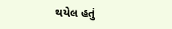થયેલ હતું